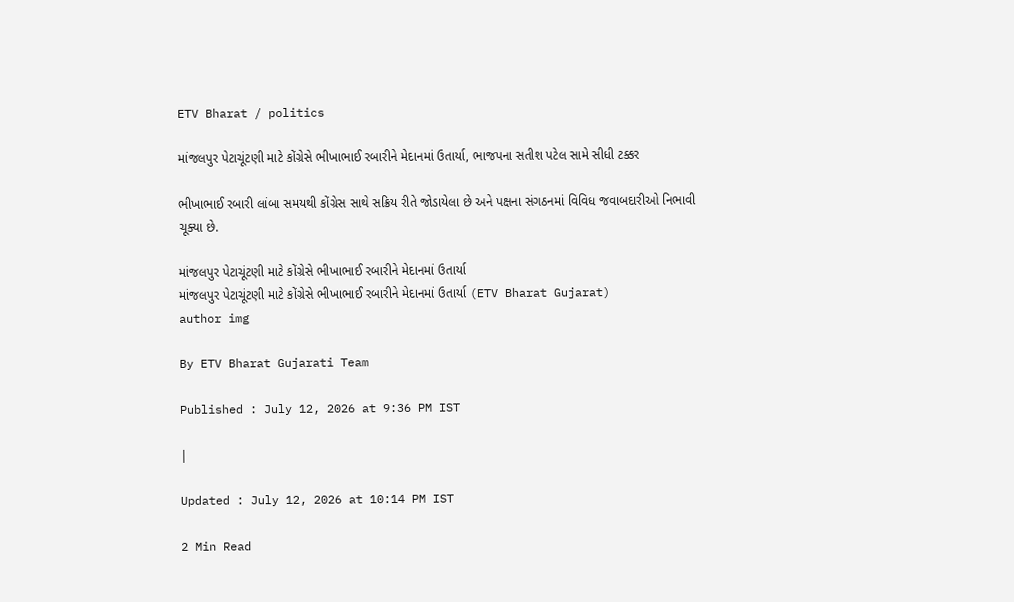ETV Bharat / politics

માંજલપુર પેટાચૂંટણી માટે કોંગ્રેસે ભીખાભાઈ રબારીને મેદાનમાં ઉતાર્યા, ભાજપના સતીશ પટેલ સામે સીધી ટક્કર

ભીખાભાઈ રબારી લાંબા સમયથી કોંગ્રેસ સાથે સક્રિય રીતે જોડાયેલા છે અને પક્ષના સંગઠનમાં વિવિધ જવાબદારીઓ નિભાવી ચૂક્યા છે.

માંજલપુર પેટાચૂંટણી માટે કોંગ્રેસે ભીખાભાઈ રબારીને મેદાનમાં ઉતાર્યા
માંજલપુર પેટાચૂંટણી માટે કોંગ્રેસે ભીખાભાઈ રબારીને મેદાનમાં ઉતાર્યા (ETV Bharat Gujarat)
author img

By ETV Bharat Gujarati Team

Published : July 12, 2026 at 9:36 PM IST

|

Updated : July 12, 2026 at 10:14 PM IST

2 Min Read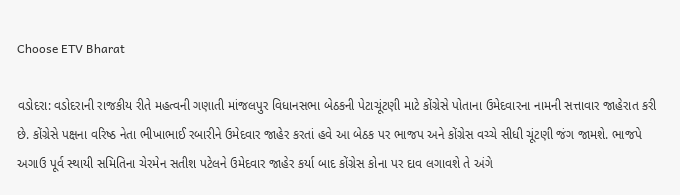Choose ETV Bharat

વડોદરા: વડોદરાની રાજકીય રીતે મહત્વની ગણાતી માંજલપુર વિધાનસભા બેઠકની પેટાચૂંટણી માટે કોંગ્રેસે પોતાના ઉમેદવારના નામની સત્તાવાર જાહેરાત કરી છે. કોંગ્રેસે પક્ષના વરિષ્ઠ નેતા ભીખાભાઈ રબારીને ઉમેદવાર જાહેર કરતાં હવે આ બેઠક પર ભાજપ અને કોંગ્રેસ વચ્ચે સીધી ચૂંટણી જંગ જામશે. ભાજપે અગાઉ પૂર્વ સ્થાયી સમિતિના ચેરમેન સતીશ પટેલને ઉમેદવાર જાહેર કર્યા બાદ કોંગ્રેસ કોના પર દાવ લગાવશે તે અંગે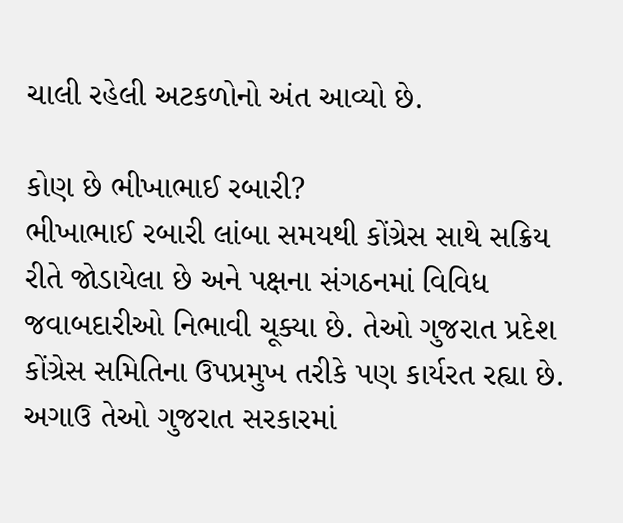ચાલી રહેલી અટકળોનો અંત આવ્યો છે.

કોણ છે ભીખાભાઈ રબારી?
ભીખાભાઈ રબારી લાંબા સમયથી કોંગ્રેસ સાથે સક્રિય રીતે જોડાયેલા છે અને પક્ષના સંગઠનમાં વિવિધ જવાબદારીઓ નિભાવી ચૂક્યા છે. તેઓ ગુજરાત પ્રદેશ કોંગ્રેસ સમિતિના ઉપપ્રમુખ તરીકે પણ કાર્યરત રહ્યા છે. અગાઉ તેઓ ગુજરાત સરકારમાં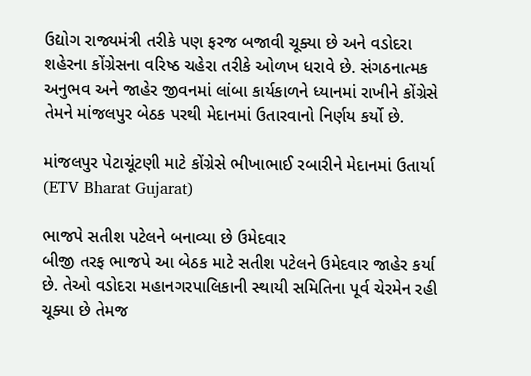ઉદ્યોગ રાજ્યમંત્રી તરીકે પણ ફરજ બજાવી ચૂક્યા છે અને વડોદરા શહેરના કોંગ્રેસના વરિષ્ઠ ચહેરા તરીકે ઓળખ ધરાવે છે. સંગઠનાત્મક અનુભવ અને જાહેર જીવનમાં લાંબા કાર્યકાળને ધ્યાનમાં રાખીને કોંગ્રેસે તેમને માંજલપુર બેઠક પરથી મેદાનમાં ઉતારવાનો નિર્ણય કર્યો છે.

માંજલપુર પેટાચૂંટણી માટે કોંગ્રેસે ભીખાભાઈ રબારીને મેદાનમાં ઉતાર્યા (ETV Bharat Gujarat)

ભાજપે સતીશ પટેલને બનાવ્યા છે ઉમેદવાર
બીજી તરફ ભાજપે આ બેઠક માટે સતીશ પટેલને ઉમેદવાર જાહેર કર્યા છે. તેઓ વડોદરા મહાનગરપાલિકાની સ્થાયી સમિતિના પૂર્વ ચેરમેન રહી ચૂક્યા છે તેમજ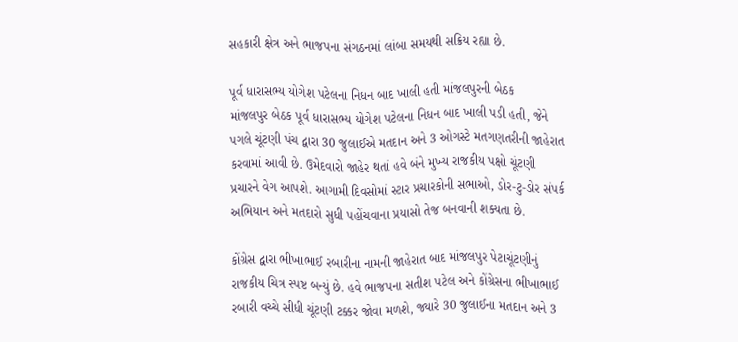સહકારી ક્ષેત્ર અને ભાજપના સંગઠનમાં લાંબા સમયથી સક્રિય રહ્યા છે.

પૂર્વ ધારાસભ્ય યોગેશ પટેલના નિધન બાદ ખાલી હતી માંજલપુરની બેઠક
માંજલપુર બેઠક પૂર્વ ધારાસભ્ય યોગેશ પટેલના નિધન બાદ ખાલી પડી હતી, જેને પગલે ચૂંટણી પંચ દ્વારા 30 જુલાઈએ મતદાન અને 3 ઓગસ્ટે મતગણતરીની જાહેરાત કરવામાં આવી છે. ઉમેદવારો જાહેર થતાં હવે બંને મુખ્ય રાજકીય પક્ષો ચૂંટણી પ્રચારને વેગ આપશે. આગામી દિવસોમાં સ્ટાર પ્રચારકોની સભાઓ, ડોર-ટુ-ડોર સંપર્ક અભિયાન અને મતદારો સુધી પહોંચવાના પ્રયાસો તેજ બનવાની શક્યતા છે.

કોંગ્રેસ દ્વારા ભીખાભાઈ રબારીના નામની જાહેરાત બાદ માંજલપુર પેટાચૂંટણીનું રાજકીય ચિત્ર સ્પષ્ટ બન્યું છે. હવે ભાજપના સતીશ પટેલ અને કોંગ્રેસના ભીખાભાઈ રબારી વચ્ચે સીધી ચૂંટણી ટક્કર જોવા મળશે, જ્યારે 30 જુલાઈના મતદાન અને 3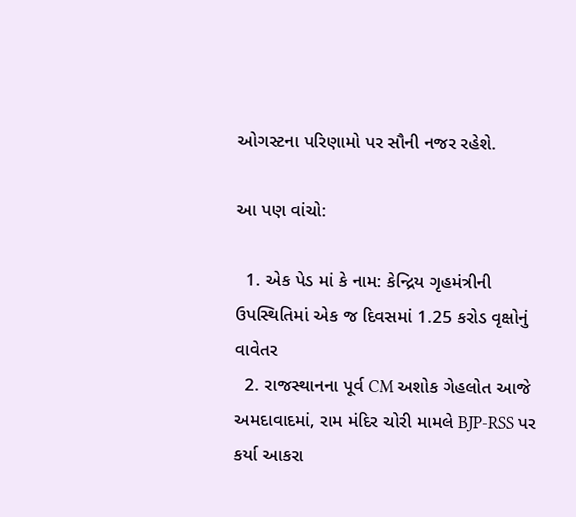ઓગસ્ટના પરિણામો પર સૌની નજર રહેશે.

આ પણ વાંચો:

  1. એક પેડ માં કે નામ: કેન્દ્રિય ગૃહમંત્રીની ઉપસ્થિતિમાં એક જ દિવસમાં 1.25 કરોડ વૃક્ષોનું વાવેતર
  2. રાજસ્થાનના પૂર્વ CM અશોક ગેહલોત આજે અમદાવાદમાં, રામ મંદિર ચોરી મામલે BJP-RSS પર કર્યા આકરા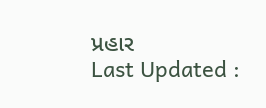પ્રહાર
Last Updated :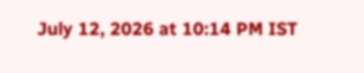July 12, 2026 at 10:14 PM IST